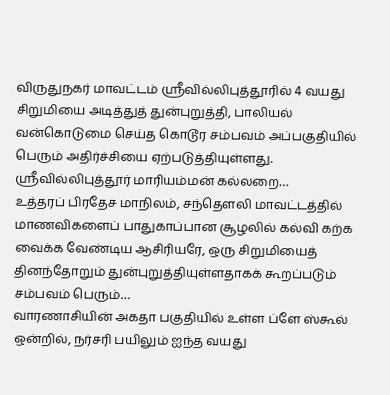விருதுநகர் மாவட்டம் ஸ்ரீவில்லிபுத்தூரில் 4 வயது சிறுமியை அடித்துத் துன்புறுத்தி, பாலியல் வன்கொடுமை செய்த கொடூர சம்பவம் அப்பகுதியில் பெரும் அதிர்ச்சியை ஏற்படுத்தியுள்ளது. ஸ்ரீவில்லிபுத்தூர் மாரியம்மன் கல்லறை…
உத்தரப் பிரதேச மாநிலம், சந்தௌலி மாவட்டத்தில் மாணவிகளைப் பாதுகாப்பான சூழலில் கல்வி கற்க வைக்க வேண்டிய ஆசிரியரே, ஒரு சிறுமியைத் தினந்தோறும் துன்புறுத்தியுள்ளதாகக் கூறப்படும் சம்பவம் பெரும்…
வாரணாசியின் அகதா பகுதியில் உள்ள ப்ளே ஸ்கூல் ஒன்றில், நர்சரி பயிலும் ஐந்த வயது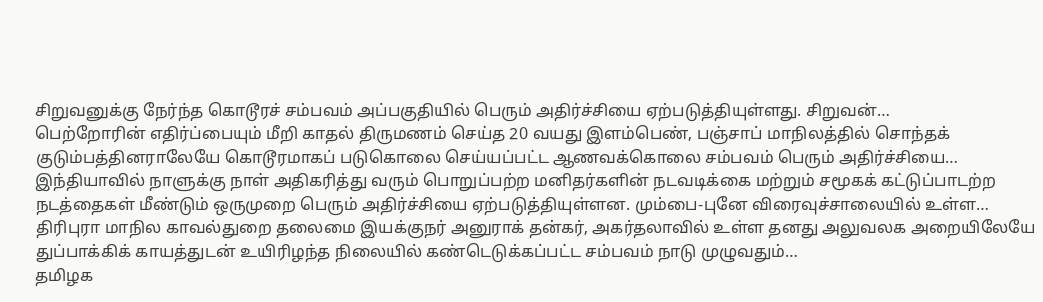சிறுவனுக்கு நேர்ந்த கொடூரச் சம்பவம் அப்பகுதியில் பெரும் அதிர்ச்சியை ஏற்படுத்தியுள்ளது. சிறுவன்…
பெற்றோரின் எதிர்ப்பையும் மீறி காதல் திருமணம் செய்த 20 வயது இளம்பெண், பஞ்சாப் மாநிலத்தில் சொந்தக் குடும்பத்தினராலேயே கொடூரமாகப் படுகொலை செய்யப்பட்ட ஆணவக்கொலை சம்பவம் பெரும் அதிர்ச்சியை…
இந்தியாவில் நாளுக்கு நாள் அதிகரித்து வரும் பொறுப்பற்ற மனிதர்களின் நடவடிக்கை மற்றும் சமூகக் கட்டுப்பாடற்ற நடத்தைகள் மீண்டும் ஒருமுறை பெரும் அதிர்ச்சியை ஏற்படுத்தியுள்ளன. மும்பை-புனே விரைவுச்சாலையில் உள்ள…
திரிபுரா மாநில காவல்துறை தலைமை இயக்குநர் அனுராக் தன்கர், அகர்தலாவில் உள்ள தனது அலுவலக அறையிலேயே துப்பாக்கிக் காயத்துடன் உயிரிழந்த நிலையில் கண்டெடுக்கப்பட்ட சம்பவம் நாடு முழுவதும்…
தமிழக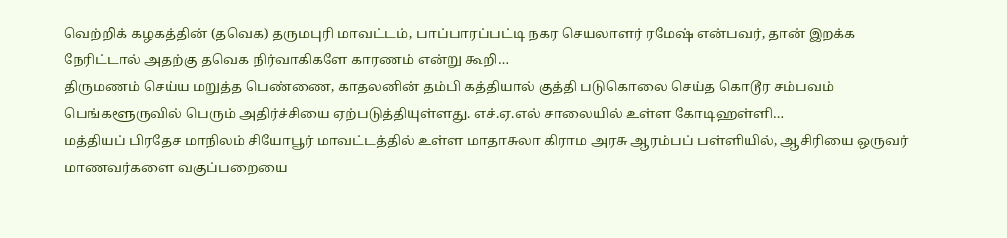வெற்றிக் கழகத்தின் (தவெக) தருமபுரி மாவட்டம், பாப்பாரப்பட்டி நகர செயலாளர் ரமேஷ் என்பவர், தான் இறக்க நேரிட்டால் அதற்கு தவெக நிர்வாகிகளே காரணம் என்று கூறி…
திருமணம் செய்ய மறுத்த பெண்ணை, காதலனின் தம்பி கத்தியால் குத்தி படுகொலை செய்த கொடூர சம்பவம் பெங்களூருவில் பெரும் அதிர்ச்சியை ஏற்படுத்தியுள்ளது. எச்.ஏ.எல் சாலையில் உள்ள கோடிஹள்ளி…
மத்தியப் பிரதேச மாநிலம் சியோபூர் மாவட்டத்தில் உள்ள மாதாசுலா கிராம அரசு ஆரம்பப் பள்ளியில், ஆசிரியை ஒருவர் மாணவர்களை வகுப்பறையை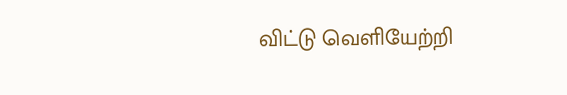விட்டு வெளியேற்றி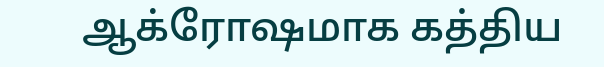ஆக்ரோஷமாக கத்திய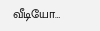வீடியோ…